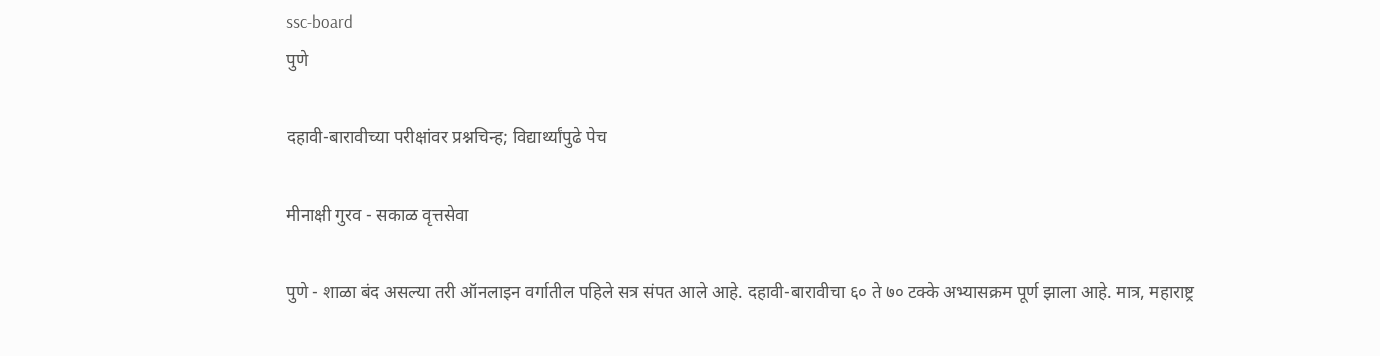ssc-board
पुणे

दहावी-बारावीच्या परीक्षांवर प्रश्नचिन्ह; विद्यार्थ्यांपुढे पेच

मीनाक्षी गुरव - सकाळ वृत्तसेवा

पुणे - शाळा बंद असल्या तरी ऑनलाइन वर्गातील पहिले सत्र संपत आले आहे. दहावी-बारावीचा ६० ते ७० टक्के अभ्यासक्रम पूर्ण झाला आहे. मात्र, महाराष्ट्र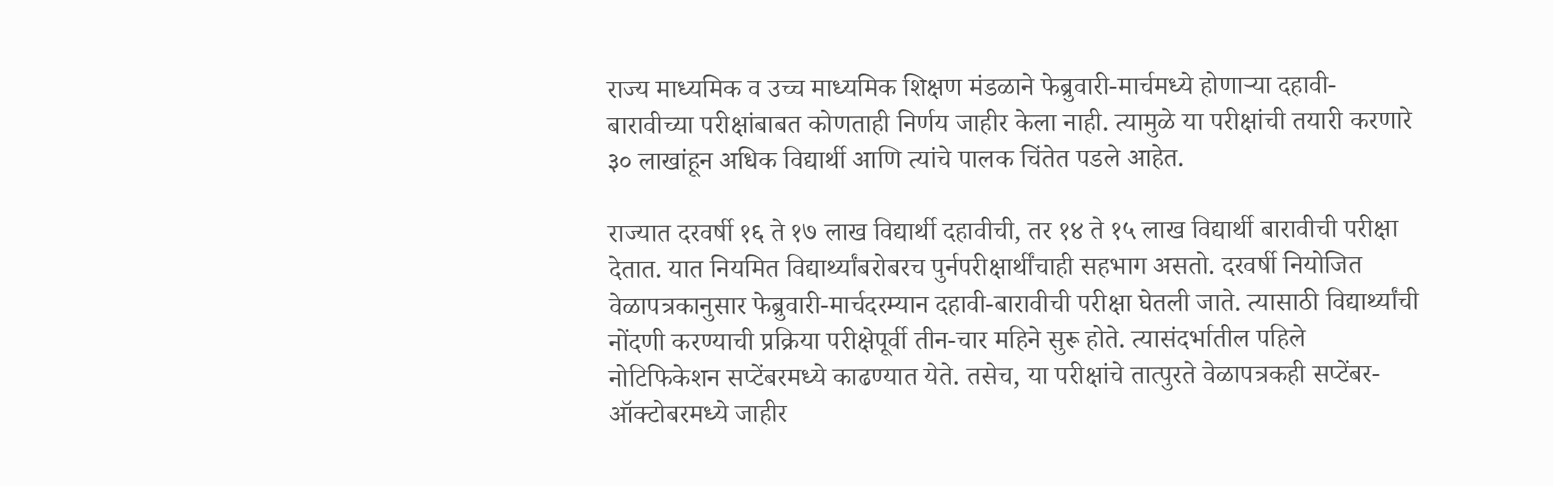राज्य माध्यमिक व उच्च माध्यमिक शिक्षण मंडळाने फेब्रुवारी-मार्चमध्ये होणाऱ्या दहावी-बारावीच्या परीक्षांबाबत कोणताही निर्णय जाहीर केला नाही. त्यामुळे या परीक्षांची तयारी करणारे ३० लाखांहून अधिक विद्यार्थी आणि त्यांचे पालक चिंतेत पडले आहेत.

राज्यात दरवर्षी १६ ते १७ लाख विद्यार्थी दहावीची, तर १४ ते १५ लाख विद्यार्थी बारावीची परीक्षा देतात. यात नियमित विद्यार्थ्यांबरोबरच पुर्नपरीक्षार्थींचाही सहभाग असतो. दरवर्षी नियोजित वेळापत्रकानुसार फेब्रुवारी-मार्चदरम्यान दहावी-बारावीची परीक्षा घेतली जाते. त्यासाठी विद्यार्थ्यांची नोंदणी करण्याची प्रक्रिया परीक्षेपूर्वी तीन-चार महिने सुरू होते. त्यासंदर्भातील पहिले नोटिफिकेशन सप्टेंबरमध्ये काढण्यात येते. तसेच, या परीक्षांचे तात्पुरते वेळापत्रकही सप्टेंबर-ऑक्‍टोबरमध्ये जाहीर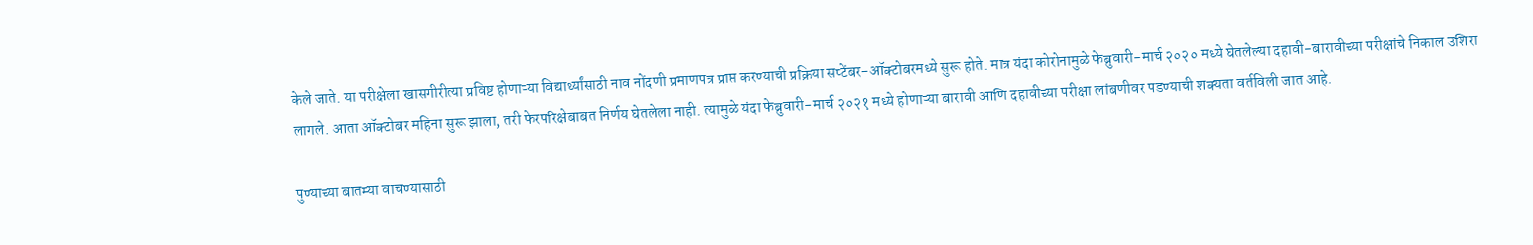केले जाते. या परीक्षेला खासगीरीत्या प्रविष्ट होणाऱ्या विद्यार्थ्यांसाठी नाव नोंदणी प्रमाणपत्र प्राप्त करण्याची प्रक्रिया सप्टेंबर-ऑक्‍टोबरमध्ये सुरू होते. मात्र यंदा कोरोनामुळे फेब्रुवारी-मार्च २०२० मध्ये घेतलेल्या दहावी-बारावीच्या परीक्षांचे निकाल उशिरा लागले. आता ऑक्‍टोबर महिना सुरू झाला, तरी फेरपरिक्षेबाबत निर्णय घेतलेला नाही. त्यामुळे यंदा फेब्रुवारी-मार्च २०२१ मध्ये होणाऱ्या बारावी आणि दहावीच्या परीक्षा लांबणीवर पडण्याची शक्‍यता वर्तविली जात आहे.

पुण्याच्या बातम्या वाचण्यासाठी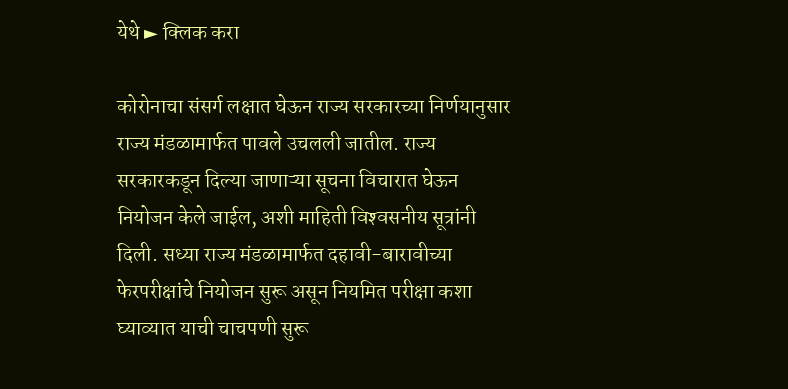येथे ► क्लिक करा

कोरोनाचा संसर्ग लक्षात घेऊन राज्य सरकारच्या निर्णयानुसार राज्य मंडळामार्फत पावले उचलली जातील. राज्य सरकारकडून दिल्या जाणाऱ्या सूचना विचारात घेऊन नियोजन केले जाईल, अशी माहिती विश्‍वसनीय सूत्रांनी दिली. सध्या राज्य मंडळामार्फत दहावी-बारावीच्या फेरपरीक्षांचे नियोजन सुरू असून नियमित परीक्षा कशा घ्याव्यात याची चाचपणी सुरू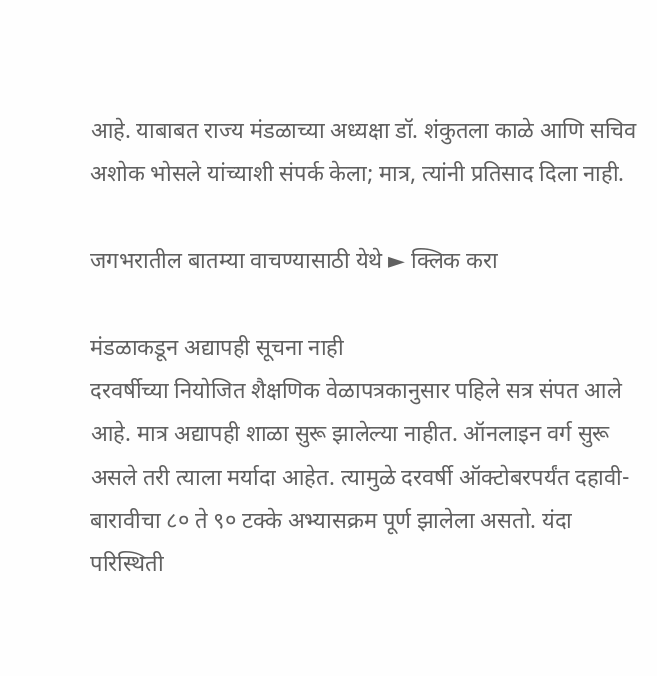आहे. याबाबत राज्य मंडळाच्या अध्यक्षा डॉ. शंकुतला काळे आणि सचिव अशोक भोसले यांच्याशी संपर्क केला; मात्र, त्यांनी प्रतिसाद दिला नाही.

जगभरातील बातम्या वाचण्यासाठी येथे ► क्लिक करा

मंडळाकडून अद्यापही सूचना नाही
दरवर्षीच्या नियोजित शैक्षणिक वेळापत्रकानुसार पहिले सत्र संपत आले आहे. मात्र अद्यापही शाळा सुरू झालेल्या नाहीत. ऑनलाइन वर्ग सुरू असले तरी त्याला मर्यादा आहेत. त्यामुळे दरवर्षी ऑक्‍टोबरपर्यंत दहावी-बारावीचा ८० ते ९० टक्के अभ्यासक्रम पूर्ण झालेला असतो. यंदा परिस्थिती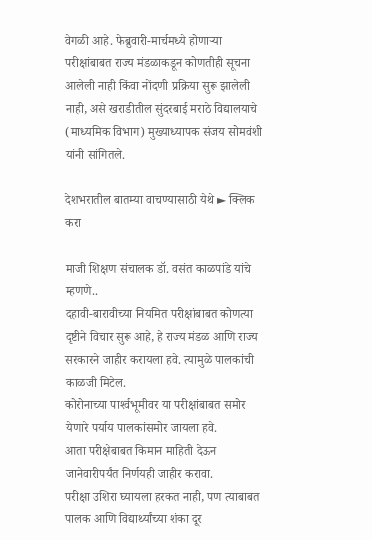वेगळी आहे. फेब्रुवारी-मार्चमध्ये होणाऱ्या परीक्षांबाबत राज्य मंडळाकडून कोणतीही सूचना आलेली नाही किंवा नोंदणी प्रक्रिया सुरू झालेली नाही, असे खराडीतील सुंदरबाई मराठे विद्यालयाचे (माध्यमिक विभाग) मुख्याध्यापक संजय सोमवंशी यांनी सांगितले.

देशभरातील बातम्या वाचण्यासाठी येथे ► क्लिक करा

माजी शिक्षण संचालक डॉ. वसंत काळपांडे यांचे म्हणणे..
दहावी-बारावीच्या नियमित परीक्षांबाबत कोणत्या दृष्टीने विचार सुरू आहे, हे राज्य मंडळ आणि राज्य सरकारने जाहीर करायला हवे. त्यामुळे पालकांची काळजी मिटेल.
कोरोनाच्या पार्श्‍वभूमीवर या परीक्षांबाबत समोर येणारे पर्याय पालकांसमोर जायला हवे.
आता परीक्षेबाबत किमान माहिती देऊन जानेवारीपर्यंत निर्णयही जाहीर करावा.
परीक्षा उशिरा घ्यायला हरकत नाही, पण त्याबाबत पालक आणि विद्यार्थ्यांच्या शंका दूर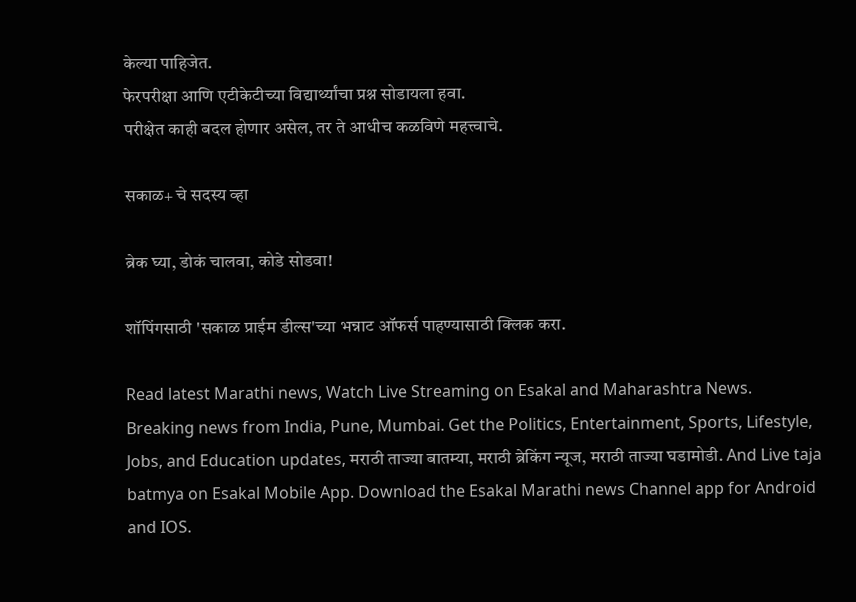केल्या पाहिजेत.
फेरपरीक्षा आणि एटीकेटीच्या विद्यार्थ्यांचा प्रश्न सोडायला हवा.
परीक्षेत काही बदल होणार असेल, तर ते आधीच कळविणे महत्त्वाचे.

सकाळ+ चे सदस्य व्हा

ब्रेक घ्या, डोकं चालवा, कोडे सोडवा!

शॉपिंगसाठी 'सकाळ प्राईम डील्स'च्या भन्नाट ऑफर्स पाहण्यासाठी क्लिक करा.

Read latest Marathi news, Watch Live Streaming on Esakal and Maharashtra News. Breaking news from India, Pune, Mumbai. Get the Politics, Entertainment, Sports, Lifestyle, Jobs, and Education updates, मराठी ताज्या बातम्या, मराठी ब्रेकिंग न्यूज, मराठी ताज्या घडामोडी. And Live taja batmya on Esakal Mobile App. Download the Esakal Marathi news Channel app for Android and IOS.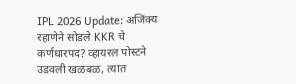IPL 2026 Update: अजिंक्य रहाणेने सोडले KKR चे कर्णधारपद? व्हायरल पोस्टने उडवली खळबळ, त्यात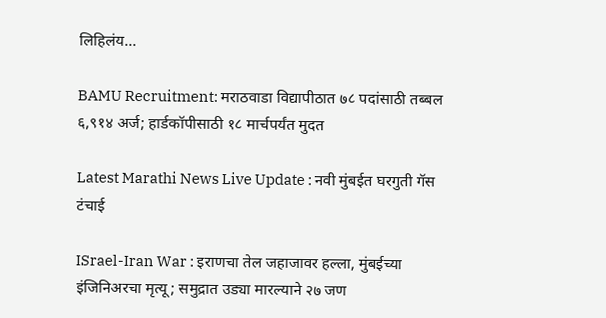लिहिलंय...

BAMU Recruitment: मराठवाडा विद्यापीठात ७८ पदांसाठी तब्बल ६,९१४ अर्ज; हार्डकॉपीसाठी १८ मार्चपर्यंत मुदत

Latest Marathi News Live Update : नवी मुंबईत घरगुती गॅस टंचाई

ISrael-Iran War : इराणचा तेल जहाजावर हल्ला, मुंबईच्या इंजिनिअरचा मृत्यू; समुद्रात उड्या मारल्याने २७ जण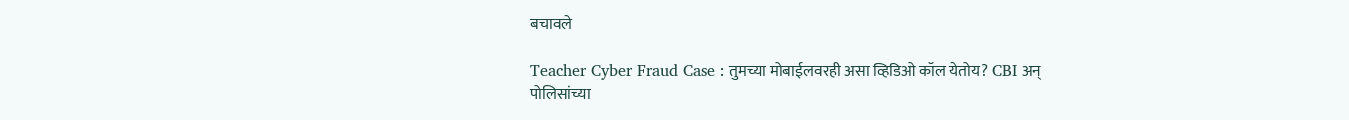बचावले

Teacher Cyber Fraud Case : तुमच्या मोबाईलवरही असा व्हिडिओ कॉल येतोय? CBI अन् पोलिसांच्या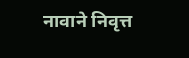नावाने निवृत्त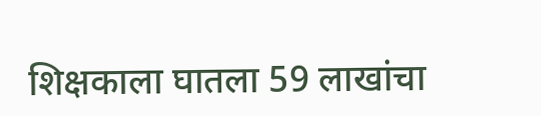शिक्षकाला घातला 59 लाखांचा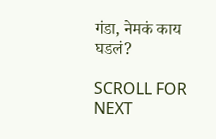गंडा, नेमकं काय घडलं?

SCROLL FOR NEXT